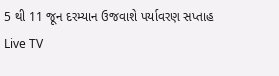5 થી 11 જૂન દરમ્યાન ઉજવાશે પર્યાવરણ સપ્તાહ
Live TV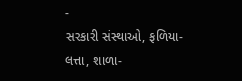-
સરકારી સંસ્થાઓ, ફળિયા-લત્તા, શાળા-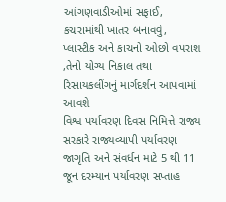આંગણવાડીઓમાં સફાઈ, કચરામાંથી ખાતર બનાવવું, પ્લાસ્ટીક અને કાચનો ઓછો વપરાશ ,તેનો યોગ્ય નિકાલ તથા રિસાયકલીંગનું માર્ગદર્શન આપવામાં આવશે
વિશ્વ પર્યાવરણ દિવસ નિમિત્તે રાજ્ય સરકારે રાજ્યવ્યાપી પર્યાવરણ જાગૃતિ અને સંવર્ધન માટે 5 થી 11 જૂન દરમ્યાન પર્યાવરણ સપ્તાહ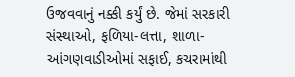ઉજવવાનું નક્કી કર્યું છે. જેમાં સરકારી સંસ્થાઓ, ફળિયા-લત્તા, શાળા-આંગણવાડીઓમાં સફાઈ, કચરામાંથી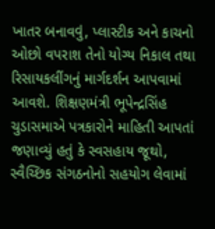ખાતર બનાવવું, પ્લાસ્ટીક અને કાચનો ઓછો વપરાશ તેનો યોગ્ય નિકાલ તથા રિસાયકલીંગનું માર્ગદર્શન આપવામાં આવશે. શિક્ષણમંત્રી ભૂપેન્દ્રસિંહ ચુડાસમાએ પત્રકારોને માહિતી આપતાં જણાવ્યું હતું કે સ્વસહાય જૂથો, સ્વૈચ્છિક સંગઠનોનો સહયોગ લેવામાં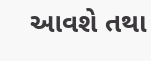આવશે તથા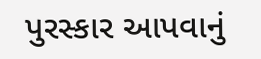પુરસ્કાર આપવાનું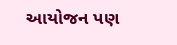આયોજન પણ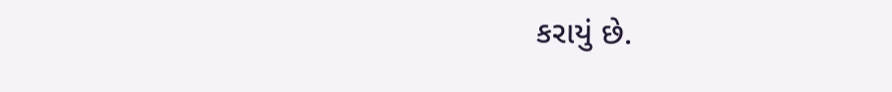કરાયું છે.